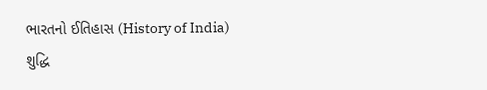ભારતનો ઈતિહાસ (History of India)
શુદ્ધિ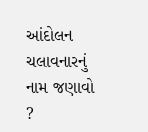આંદોલન ચલાવનારનું નામ જણાવો ?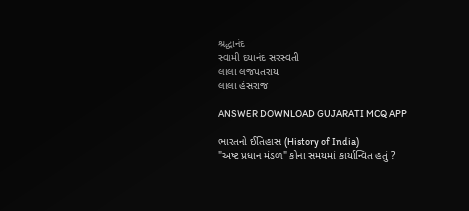શ્રદ્ધાનંદ
સ્વામી દયાનંદ સરસ્વતી
લાલા લજપતરાય
લાલા હંસરાજ

ANSWER DOWNLOAD GUJARATI MCQ APP

ભારતનો ઈતિહાસ (History of India)
"અષ્ટ પ્રધાન મંડળ" કોના સમયમાં કાર્યાન્વિત હતું ?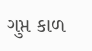ગુપ્ત કાળ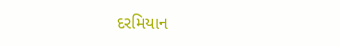દરમિયાન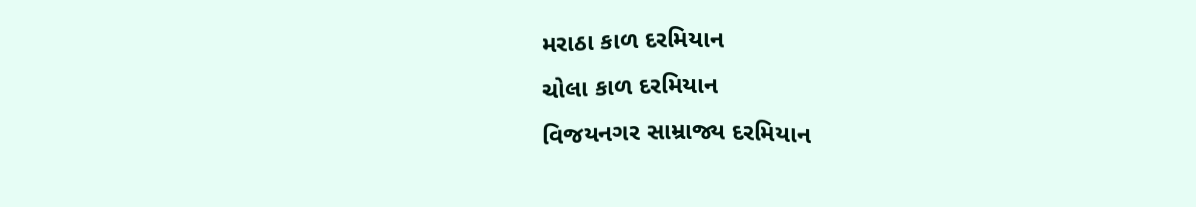મરાઠા કાળ દરમિયાન
ચોલા કાળ દરમિયાન
વિજયનગર સામ્રાજ્ય દરમિયાન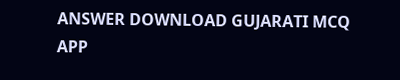ANSWER DOWNLOAD GUJARATI MCQ APP